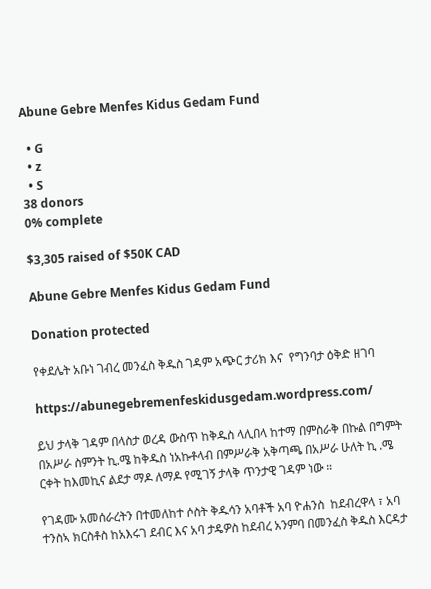Abune Gebre Menfes Kidus Gedam Fund

  • G
  • z
  • S
38 donors
0% complete

$3,305 raised of $50K CAD

Abune Gebre Menfes Kidus Gedam Fund

Donation protected

የቀደሌት አቡነ ገብረ መንፈስ ቅዱስ ገዳም አጭር ታሪክ እና  የግንባታ ዕቅድ ዘገባ

https://abunegebremenfeskidusgedam.wordpress.com/

ይህ ታላቅ ገዳም በላስታ ወረዳ ውስጥ ከቅዱስ ላሊበላ ከተማ በምስራቅ በኩል በግምት በአሥራ ስምንት ኪ.ሜ ከቅዱስ ነአኩቶላብ በምሥራቅ አቅጣጫ በአሥራ ሁለት ኪ .ሜ ርቀት ከእመኪና ልደታ ማዶ ለማዶ የሚገኝ ታላቅ ጥንታዊ ገዳም ነው ።

የገዳሙ አመሰራረትን በተመለከተ ሶስት ቅዱሳን አባቶች አባ ዮሐንስ  ከደብረዋላ ፣ አባ ተንስኣ ክርስቶስ ከአእሩገ ደብር እና አባ ታዴዎስ ከደብረ አንምባ በመንፈስ ቅዱስ እርዳታ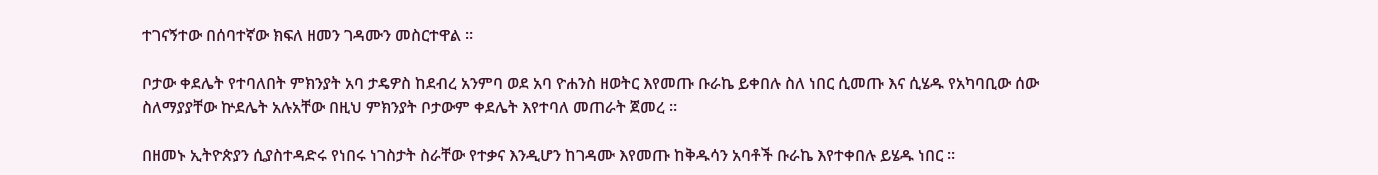ተገናኝተው በሰባተኛው ክፍለ ዘመን ገዳሙን መስርተዋል ።

ቦታው ቀደሌት የተባለበት ምክንያት አባ ታዴዎስ ከደብረ አንምባ ወደ አባ ዮሐንስ ዘወትር እየመጡ ቡራኬ ይቀበሉ ስለ ነበር ሲመጡ እና ሲሄዱ የአካባቢው ሰው ስለማያያቸው ኵደሌት አሉአቸው በዚህ ምክንያት ቦታውም ቀደሌት እየተባለ መጠራት ጀመረ ።

በዘመኑ ኢትዮጵያን ሲያስተዳድሩ የነበሩ ነገስታት ስራቸው የተቃና እንዲሆን ከገዳሙ እየመጡ ከቅዱሳን አባቶች ቡራኬ እየተቀበሉ ይሄዱ ነበር ።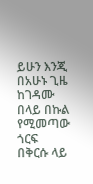ይሁን እንጂ በአሁኑ ጊዜ ከገዳሙ በላይ በኩል የሚመጣው ጎርፍ በቅርሱ ላይ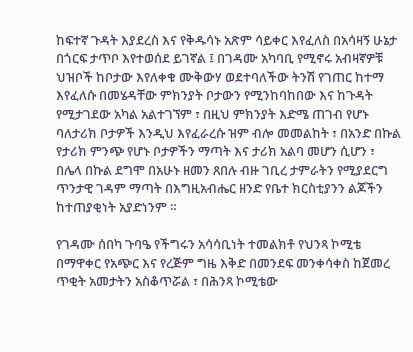ከፍተኛ ጉዳት እያደረስ እና የቅዱሳኑ አጽም ሳይቀር እየፈለስ በአሳዛኝ ሁኔታ በጎርፍ ታጥቦ እየተወሰደ ይገኛል ፤ በገዳሙ አካባቢ የሚኖሩ አብዛኛዎቹ ህዝቦች ከቦታው እየለቀቁ ሙቅውሃ ወደተባለችው ትንሽ የገጠር ከተማ እየፈለሱ በመሄዳቸው ምክንያት ቦታውን የሚንከባከበው እና ከጉዳት የሚታገደው አካል አልተገኘም ፣ በዚህ ምክንያት እድሜ ጠገብ የሆኑ ባለታሪክ ቦታዎች እንዲህ እየፈራረሱ ዝም ብሎ መመልከት ፣ በአንድ በኩል የታሪክ ምንጭ የሆኑ ቦታዎችን ማጣት እና ታሪክ አልባ መሆን ሲሆን ፣ በሌላ በኩል ደግሞ በአሁኑ ዘመን ጸበሉ ብዙ ገቢረ ታምራትን የሚያደርግ ጥንታዊ ገዳም ማጣት በእግዚአብሔር ዘንድ የቤተ ክርስቲያንን ልጆችን ከተጠያቂነት አያድነንም ።

የገዳሙ ሰበካ ጉባዔ የችግሩን አሳሳቢነት ተመልክቶ የህንጻ ኮሚቴ በማዋቀር የአጭር እና የረጅም ግዜ እቅድ በመንደፍ መንቀሳቀስ ከጀመረ ጥቂት አመታትን አስቆጥሯል ፣ በሕንጻ ኮሚቴው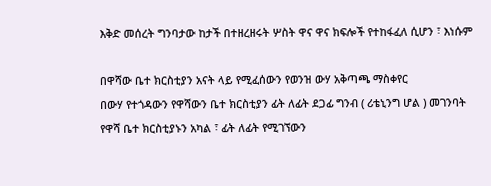እቅድ መሰረት ግንባታው ከታች በተዘረዘሩት ሦስት ዋና ዋና ክፍሎች የተከፋፈለ ሲሆን ፣ እነሱም

በዋሻው ቤተ ክርስቲያን አናት ላይ የሚፈሰውን የወንዝ ውሃ አቅጣጫ ማስቀየር
በውሃ የተጎዳውን የዋሻውን ቤተ ክርስቲያን ፊት ለፊት ደጋፊ ግንብ ( ሪቴኒንግ ሆል ) መገንባት
የዋሻ ቤተ ክርስቲያኑን አካል ፣ ፊት ለፊት የሚገኘውን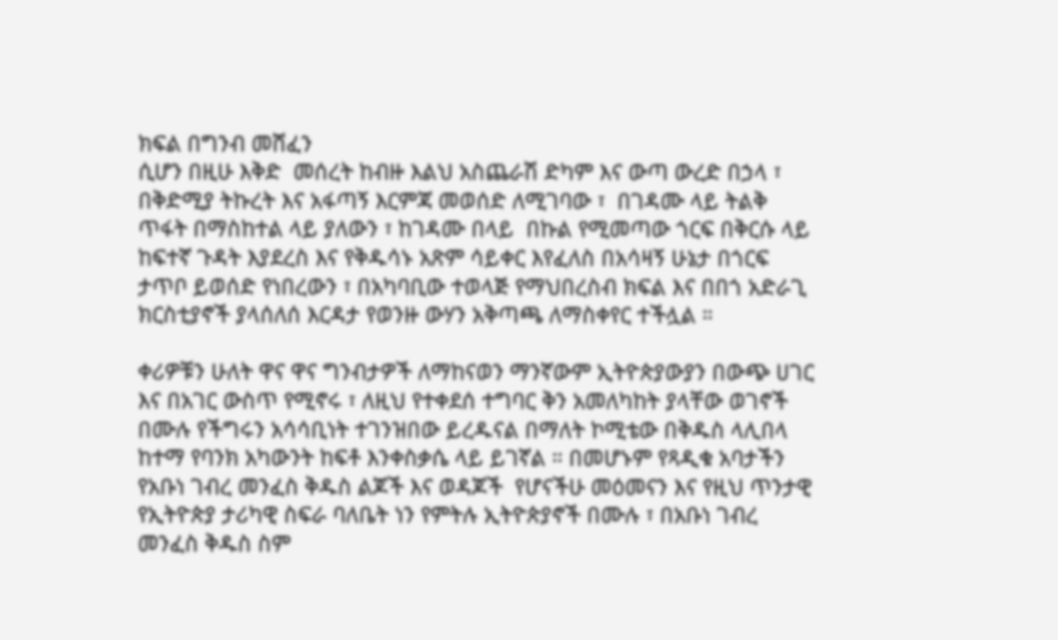ክፍል በግንብ መሸፈን
ሲሆን በዚሁ እቅድ  መሰረት ከብዙ እልህ አስጨራሽ ድካም እና ውጣ ውረድ በኃላ ፣ በቅድሚያ ትኩረት እና አፋጣኝ እርምጃ መወሰድ ለሚገባው ፣  በገዳሙ ላይ ትልቅ ጥፋት በማስከተል ላይ ያለውን ፣ ከገዳሙ በላይ  በኩል የሚመጣው ጎርፍ በቅርሱ ላይ ከፍተኛ ጉዳት እያደረስ እና የቅዱሳኑ አጽም ሳይቀር እየፈለስ በአሳዛኝ ሁኔታ በጎርፍ ታጥቦ ይወሰድ የነበረውን ፣ በአካባቢው ተወላጅ የማህበረስብ ክፍል እና በበጎ አድራጊ ክርስቲያኖች ያላሰለሰ እርዳታ የወንዙ ውሃን አቅጣጫ ለማስቀየር ተችሏል ።

ቀሪዎቹን ሁለት ዋና ዋና ግንብታዎች ለማከናወን ማንኛውም ኢትዮጵያውያን በውጭ ሀገር እና በአገር ውስጥ የሚኖሩ ፣ ለዚህ የተቀደሰ ተግባር ቅን አመለካከት ያላቸው ወገኖች በሙሉ የችግሩን አሳሳቢነት ተገንዝበው ይረዱናል በማለት ኮሚቴው በቅዱስ ላሊበላ ከተማ የባንክ አካውንት ከፍቶ እንቀስቃሴ ላይ ይገኛል ። በመሆኑም የጻዲቁ አባታችን የአቡነ ገብረ መንፈስ ቅዱስ ልጆች እና ወዳጆች  የሆናችሁ መዕመናን እና የዚህ ጥንታዊ የኢትዮጵያ ታሪካዊ ስፍራ ባለቤት ነን የምትሉ ኢትዮጵያኖች በሙሉ ፣ በአቡነ ገብረ መንፈስ ቅዱስ ስም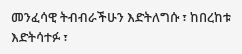መንፈሳዊ ትብብራችሁን እድትለግሱ ፣ ከበረከቱ እድትሳተፉ ፣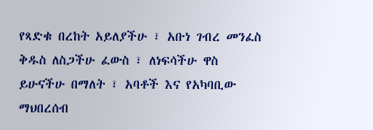የጻድቁ በረከት አይለያችሁ ፣ አቡነ ገብረ መንፈስ ቅዱስ ለስጋችሁ ፈውስ ፣ ለነፍሳችሁ ዋስ ይሁናችሁ በማለት ፣ አባቶች እና የአካባቢው ማህበረሰብ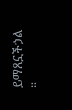ይማጸኗችኃል ።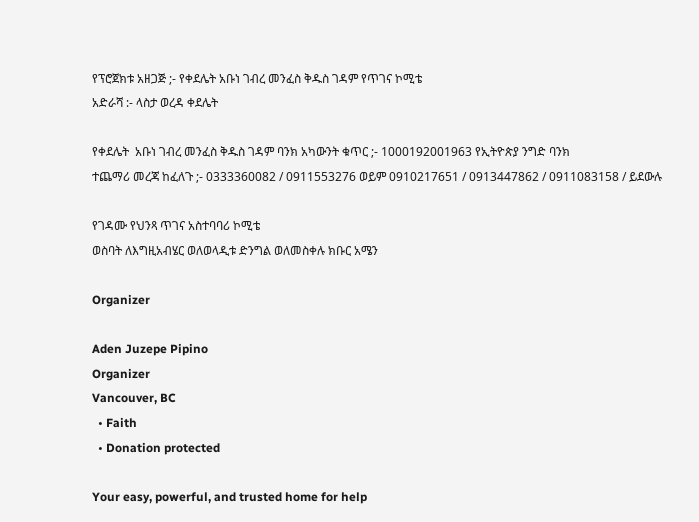የፕሮጀክቱ አዘጋጅ ;- የቀደሌት አቡነ ገብረ መንፈስ ቅዱስ ገዳም የጥገና ኮሚቴ
አድራሻ :- ላስታ ወረዳ ቀደሌት

የቀደሌት  አቡነ ገብረ መንፈስ ቅዱስ ገዳም ባንክ አካውንት ቁጥር ;- 1000192001963 የኢትዮጵያ ንግድ ባንክ
ተጨማሪ መረጃ ከፈለጉ ;- 0333360082 / 0911553276 ወይም 0910217651 / 0913447862 / 0911083158 / ይደውሉ

የገዳሙ የህንጻ ጥገና አስተባባሪ ኮሚቴ
ወስባት ለእግዚአብሄር ወለወላዲቱ ድንግል ወለመስቀሉ ክቡር አሜን

Organizer

Aden Juzepe Pipino
Organizer
Vancouver, BC
  • Faith
  • Donation protected

Your easy, powerful, and trusted home for help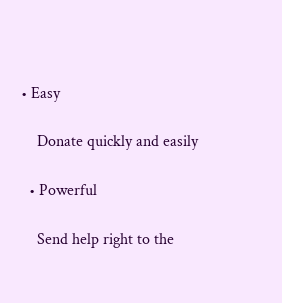• Easy

    Donate quickly and easily

  • Powerful

    Send help right to the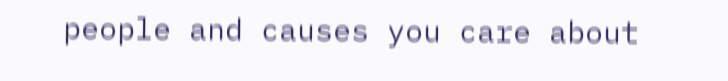people and causes you care about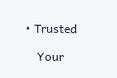• Trusted

    Your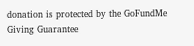donation is protected by the GoFundMe Giving Guarantee